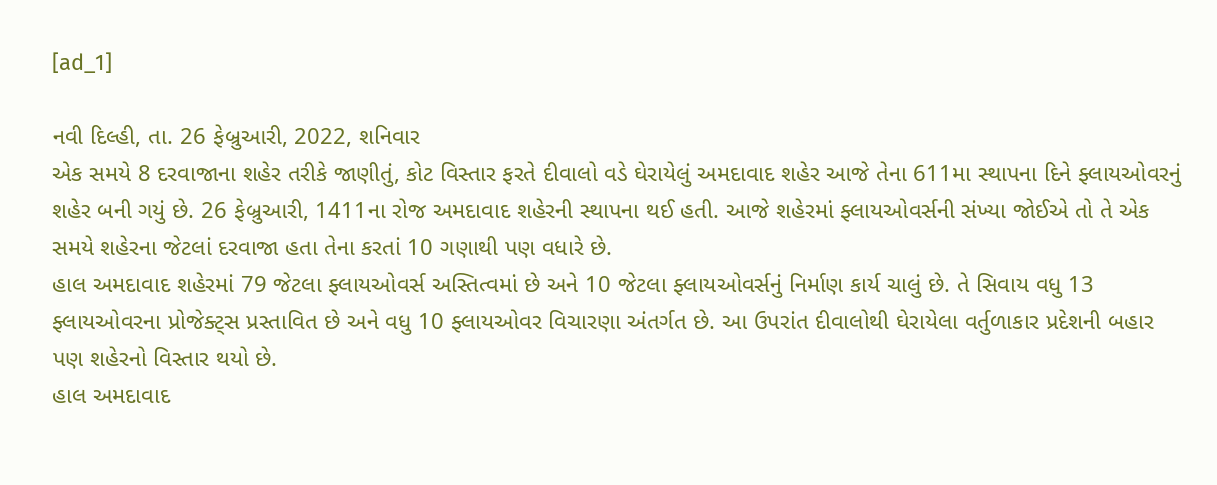[ad_1]

નવી દિલ્હી, તા. 26 ફેબ્રુઆરી, 2022, શનિવાર
એક સમયે 8 દરવાજાના શહેર તરીકે જાણીતું, કોટ વિસ્તાર ફરતે દીવાલો વડે ઘેરાયેલું અમદાવાદ શહેર આજે તેના 611મા સ્થાપના દિને ફ્લાયઓવરનું શહેર બની ગયું છે. 26 ફેબ્રુઆરી, 1411ના રોજ અમદાવાદ શહેરની સ્થાપના થઈ હતી. આજે શહેરમાં ફ્લાયઓવર્સની સંખ્યા જોઈએ તો તે એક સમયે શહેરના જેટલાં દરવાજા હતા તેના કરતાં 10 ગણાથી પણ વધારે છે.
હાલ અમદાવાદ શહેરમાં 79 જેટલા ફ્લાયઓવર્સ અસ્તિત્વમાં છે અને 10 જેટલા ફ્લાયઓવર્સનું નિર્માણ કાર્ય ચાલું છે. તે સિવાય વધુ 13 ફ્લાયઓવરના પ્રોજેક્ટ્સ પ્રસ્તાવિત છે અને વધુ 10 ફ્લાયઓવર વિચારણા અંતર્ગત છે. આ ઉપરાંત દીવાલોથી ઘેરાયેલા વર્તુળાકાર પ્રદેશની બહાર પણ શહેરનો વિસ્તાર થયો છે.
હાલ અમદાવાદ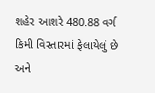શહેર આશરે 480.88 વર્ગ કિમી વિસ્તારમાં ફેલાયેલું છે અને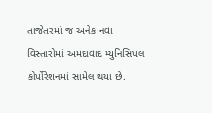તાજેતરમાં જ અનેક નવા વિસ્તારોમાં અમદાવાદ મ્યુનિસિપલ કોર્પોરેશનમાં સામેલ થયા છે.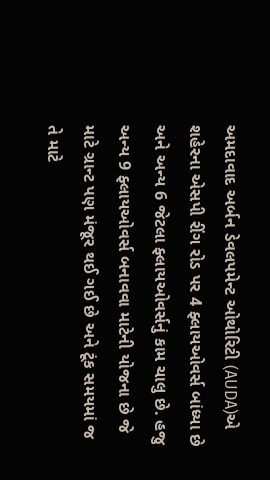અમદાવાદ અર્બન ડેવલપમેન્ટ ઓથોરિટી (AUDA)એ શહેરના એસપી રીંગ રોડ પર 4 ફ્લાયઓવર્સ બાંધ્યા છે અને અન્ય 6 જેટલા ફ્લાયઓવર્સનું કામ ચાલુ છે. હજુ અન્ય 9 ફ્લાયઓવર્સ બનાવવા માટેની યોજના છે જે માટે ગ્રાન્ટ પણ મંજૂર થઈ ગઈ છે અને ટૂંક સમયમાં જ તે માટે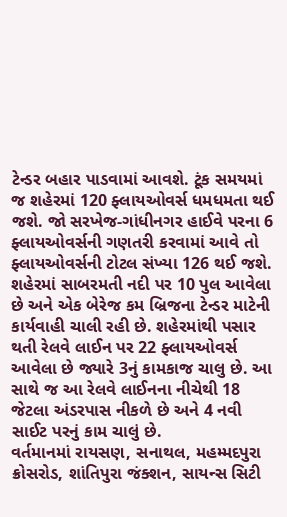ટેન્ડર બહાર પાડવામાં આવશે. ટૂંક સમયમાં જ શહેરમાં 120 ફ્લાયઓવર્સ ધમધમતા થઈ જશે. જો સરખેજ-ગાંધીનગર હાઈવે પરના 6 ફ્લાયઓવર્સની ગણતરી કરવામાં આવે તો ફ્લાયઓવર્સની ટોટલ સંખ્યા 126 થઈ જશે.
શહેરમાં સાબરમતી નદી પર 10 પુલ આવેલા છે અને એક બેરેજ કમ બ્રિજના ટેન્ડર માટેની કાર્યવાહી ચાલી રહી છે. શહેરમાંથી પસાર થતી રેલવે લાઈન પર 22 ફ્લાયઓવર્સ આવેલા છે જ્યારે 3નું કામકાજ ચાલુ છે. આ સાથે જ આ રેલવે લાઈનના નીચેથી 18 જેટલા અંડરપાસ નીકળે છે અને 4 નવી સાઈટ પરનું કામ ચાલું છે.
વર્તમાનમાં રાયસણ, સનાથલ, મહમ્મદપુરા ક્રોસરોડ, શાંતિપુરા જંક્શન, સાયન્સ સિટી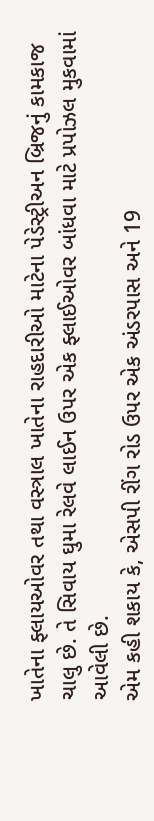ખાતેના ફ્લાયઓવર તથા વસ્ત્રાલ ખાતેના રાહદારીઓ માટેના પેડેસ્ટ્રીઅન બ્રિજનું કામકાજ ચાલુ છે. તે સિવાય ઘુમા રેલવે લાઈન ઉપર એક ફ્લાઈઓવર બાંધવા માટે પ્રપોઝલ મુકવામાં આવેલી છે.
એમ કહી શકાય કે, એસપી રીંગ રોડ ઉપર એક અંડરપાસ અને 19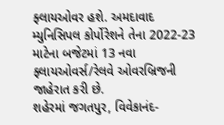ફ્લાયઓવર હશે. અમદાવાદ મ્યુનિસિપલ કોર્પોરેશને તેના 2022-23 માટેના બજેટમાં 13 નવા ફ્લાયઓવર્સ/રેલવે ઓવરબ્રિજની જાહેરાત કરી છે.
શહેરમાં જગતપુર, વિવેકાનંદ-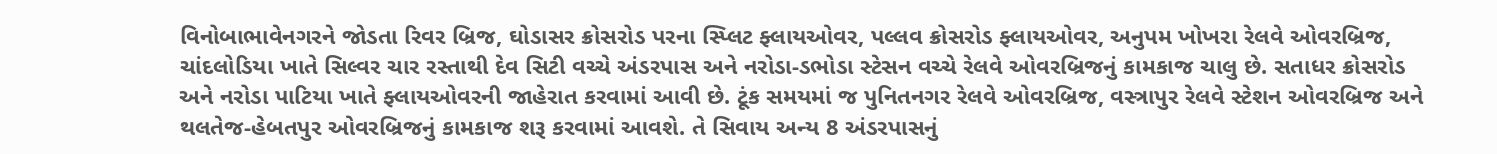વિનોબાભાવેનગરને જોડતા રિવર બ્રિજ, ઘોડાસર ક્રોસરોડ પરના સ્પ્લિટ ફ્લાયઓવર, પલ્લવ ક્રોસરોડ ફ્લાયઓવર, અનુપમ ખોખરા રેલવે ઓવરબ્રિજ, ચાંદલોડિયા ખાતે સિલ્વર ચાર રસ્તાથી દેવ સિટી વચ્ચે અંડરપાસ અને નરોડા-ડભોડા સ્ટેસન વચ્ચે રેલવે ઓવરબ્રિજનું કામકાજ ચાલુ છે. સતાધર ક્રોસરોડ અને નરોડા પાટિયા ખાતે ફ્લાયઓવરની જાહેરાત કરવામાં આવી છે. ટૂંક સમયમાં જ પુનિતનગર રેલવે ઓવરબ્રિજ, વસ્ત્રાપુર રેલવે સ્ટેશન ઓવરબ્રિજ અને થલતેજ-હેબતપુર ઓવરબ્રિજનું કામકાજ શરૂ કરવામાં આવશે. તે સિવાય અન્ય 8 અંડરપાસનું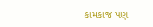કામકાજ પણ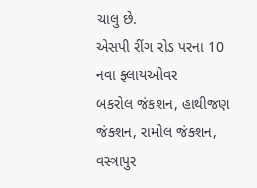ચાલુ છે.
એસપી રીંગ રોડ પરના 10 નવા ફ્લાયઓવર
બકરોલ જંકશન, હાથીજણ જંક્શન, રામોલ જંક્શન, વસ્ત્રાપુર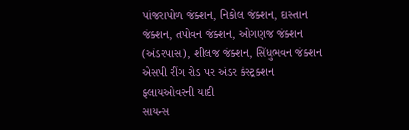પાંજરાપોળ જંક્શન, નિકોલ જંક્શન, દાસ્તાન જંક્શન, તપોવન જંક્શન, ઓગણજ જંક્શન (અંડરપાસ), શીલજ જંક્શન, સિંધુભવન જંક્શન
એસપી રીંગ રોડ પર અંડર કંસ્ટ્રક્શન ફ્લાયઓવરની યાદી
સાયન્સ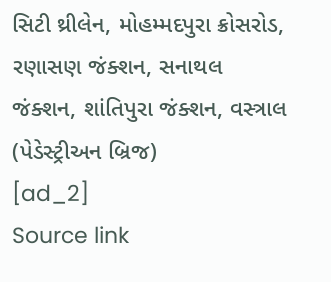સિટી થ્રીલેન, મોહમ્મદપુરા ક્રોસરોડ, રણાસણ જંક્શન, સનાથલ જંક્શન, શાંતિપુરા જંક્શન, વસ્ત્રાલ (પેડેસ્ટ્રીઅન બ્રિજ)
[ad_2]
Source link